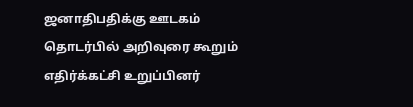ஜனாதிபதிக்கு ஊடகம் தொடர்பில் அறிவுரை கூறும் எதிர்க்கட்சி உறுப்பினர்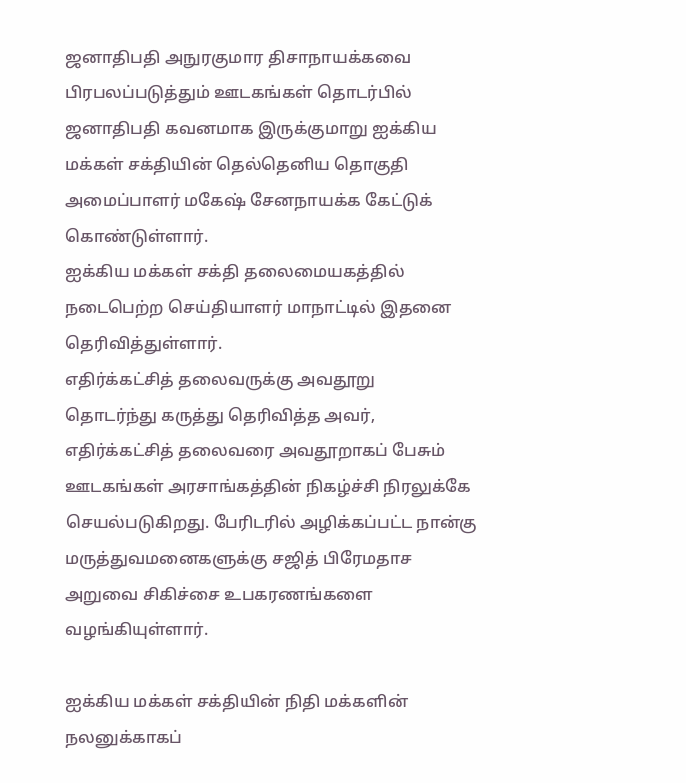ஜனாதிபதி அநுரகுமார திசாநாயக்கவை பிரபலப்படுத்தும் ஊடகங்கள் தொடர்பில் ஜனாதிபதி கவனமாக இருக்குமாறு ஐக்கிய மக்கள் சக்தியின் தெல்தெனிய தொகுதி அமைப்பாளர் மகேஷ் சேனநாயக்க கேட்டுக் கொண்டுள்ளார்.
ஐக்கிய மக்கள் சக்தி தலைமையகத்தில் நடைபெற்ற செய்தியாளர் மாநாட்டில் இதனை தெரிவித்துள்ளார்.
எதிர்க்கட்சித் தலைவருக்கு அவதூறு
தொடர்ந்து கருத்து தெரிவித்த அவர்,
எதிர்க்கட்சித் தலைவரை அவதூறாகப் பேசும் ஊடகங்கள் அரசாங்கத்தின் நிகழ்ச்சி நிரலுக்கே செயல்படுகிறது. பேரிடரில் அழிக்கப்பட்ட நான்கு மருத்துவமனைகளுக்கு சஜித் பிரேமதாச அறுவை சிகிச்சை உபகரணங்களை வழங்கியுள்ளார்.

ஐக்கிய மக்கள் சக்தியின் நிதி மக்களின் நலனுக்காகப்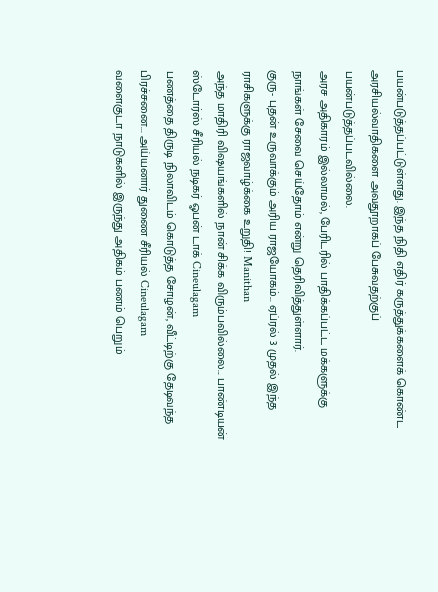பயன்படுத்தப்பட்டுள்ளது. இந்த நிதி எதிர் கருத்துக்களைக் கொண்ட அரசியல்வாதிகளை அவதூறாகப் பேசுவதற்குப் பயன்படுத்தப்படவில்லை.
அரச அதிகாரம் இல்லாமல், பேரிடரில் பாதிக்கப்பட்ட மக்களுக்கு நாங்கள் சேவை செய்தோம் என்று தெரிவித்துள்ளார்.
குரு- புதன் உருவாக்கும் அரிய ராஜயோகம்... ஏப்ரல் 3 முதல் இந்த ராசிகளுக்கு ராஜவாழ்க்கை உறுதி! Manithan
அந்த மாதிரி விஷயங்களில் நான் சிக்க விரும்பவில்லை... பாண்டியன் ஸ்டோர்ஸ் சீரியல் நடிகர் ஓபன் டாக் Cineulagam
பணத்தை திருடி நிலாவிடம் கொடுத்த சோழன், வீட்டிற்கு தேடிவந்த பிரச்சனை... அய்யனார் துணை சீரியல் Cineulagam
வளைகுடா நாடுகளில் இருந்து அதிகம் பணம் பெறும்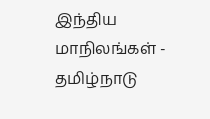இந்திய மாநிலங்கள் - தமிழ்நாடு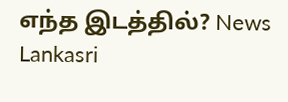எந்த இடத்தில்? News Lankasri